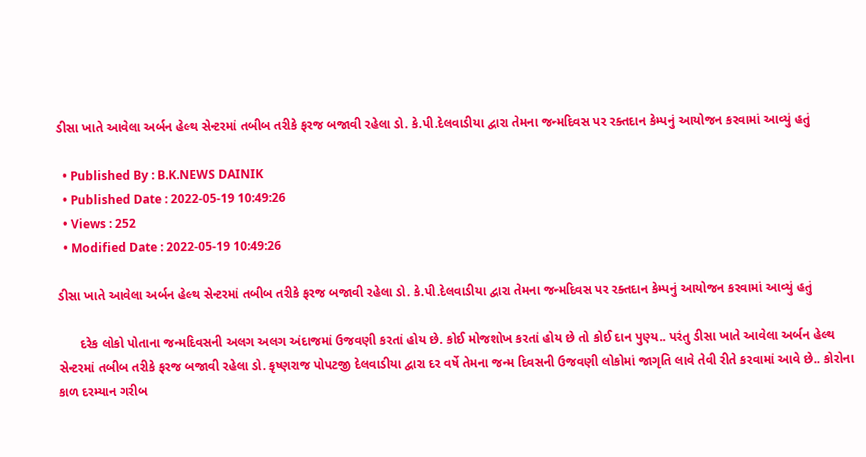ડીસા ખાતે આવેલા અર્બન હેલ્થ સેન્ટરમાં તબીબ તરીકે ફરજ બજાવી રહેલા ડો. કે.પી.દેલવાડીયા દ્વારા તેમના જન્મદિવસ પર રક્તદાન કેમ્પનું આયોજન કરવામાં આવ્યું હતું

  • Published By : B.K.NEWS DAINIK
  • Published Date : 2022-05-19 10:49:26
  • Views : 252
  • Modified Date : 2022-05-19 10:49:26

ડીસા ખાતે આવેલા અર્બન હેલ્થ સેન્ટરમાં તબીબ તરીકે ફરજ બજાવી રહેલા ડો. કે.પી.દેલવાડીયા દ્વારા તેમના જન્મદિવસ પર રક્તદાન કેમ્પનું આયોજન કરવામાં આવ્યું હતું

      દરેક લોકો પોતાના જન્મદિવસની અલગ અલગ અંદાજમાં ઉજવણી કરતાં હોય છે. કોઈ મોજશોખ કરતાં હોય છે તો કોઈ દાન પુણ્ય.. પરંતુ ડીસા ખાતે આવેલા અર્બન હેલ્થ સેન્ટરમાં તબીબ તરીકે ફરજ બજાવી રહેલા ડો. કૃષ્ણરાજ પોપટજી દેલવાડીયા દ્વારા દર વર્ષે તેમના જન્મ દિવસની ઉજવણી લોકોમાં જાગૃતિ લાવે તેવી રીતે કરવામાં આવે છે.. કોરોના કાળ દરમ્યાન ગરીબ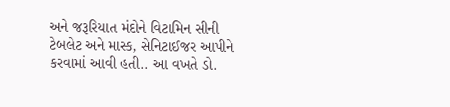અને જરૂરિયાત મંદોને વિટામિન સીની ટેબલેટ અને માસ્ક, સેનિટાઈજર આપીને કરવામાં આવી હતી.. આ વખતે ડો.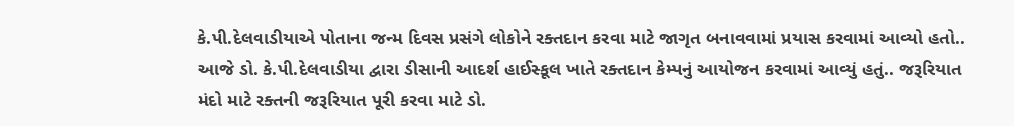કે.પી.દેલવાડીયાએ પોતાના જન્મ દિવસ પ્રસંગે લોકોને રક્તદાન કરવા માટે જાગૃત બનાવવામાં પ્રયાસ કરવામાં આવ્યો હતો.. આજે ડો. કે.પી.દેલવાડીયા દ્વારા ડીસાની આદર્શ હાઈસ્કૂલ ખાતે રક્તદાન કેમ્પનું આયોજન કરવામાં આવ્યું હતું.. જરૂરિયાત મંદો માટે રક્તની જરૂરિયાત પૂરી કરવા માટે ડો.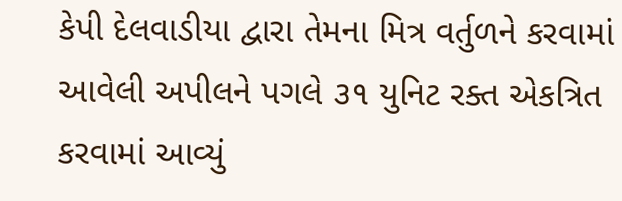કેપી દેલવાડીયા દ્વારા તેમના મિત્ર વર્તુળને કરવામાં આવેલી અપીલને પગલે ૩૧ યુનિટ રક્ત એકત્રિત કરવામાં આવ્યું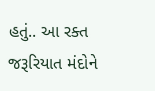હતું.. આ રક્ત જરૂરિયાત મંદોને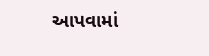આપવામાં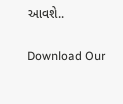આવશે..

Download Our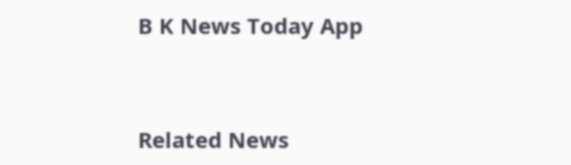B K News Today App



Related News